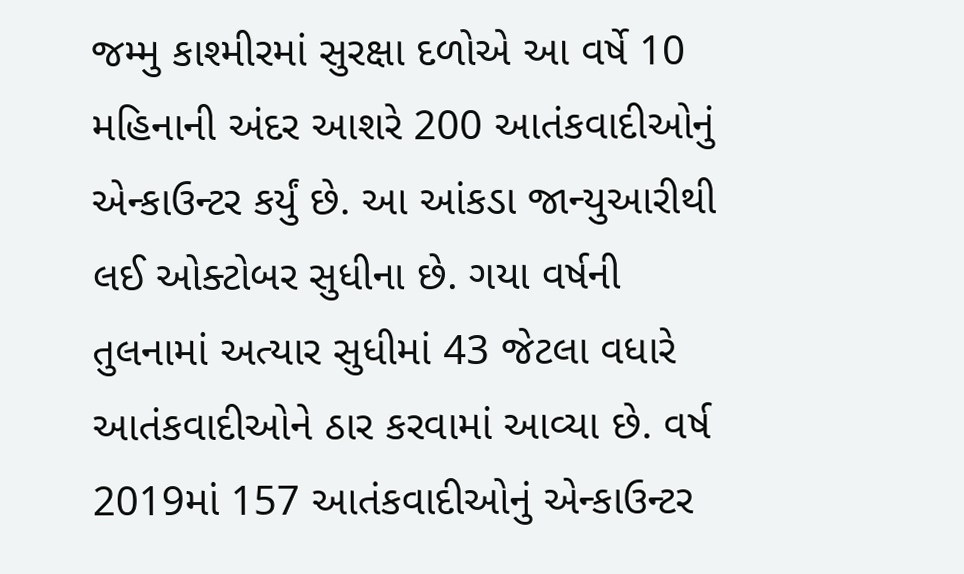જમ્મુ કાશ્મીરમાં સુરક્ષા દળોએ આ વર્ષે 10 મહિનાની અંદર આશરે 200 આતંકવાદીઓનું એન્કાઉન્ટર કર્યું છે. આ આંકડા જાન્યુઆરીથી લઈ ઓક્ટોબર સુધીના છે. ગયા વર્ષની તુલનામાં અત્યાર સુધીમાં 43 જેટલા વધારે આતંકવાદીઓને ઠાર કરવામાં આવ્યા છે. વર્ષ 2019માં 157 આતંકવાદીઓનું એન્કાઉન્ટર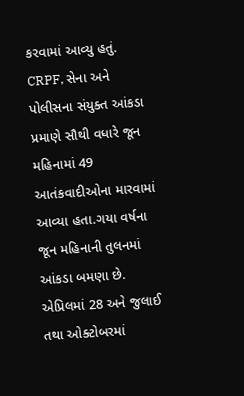કરવામાં આવ્યુ હતું. CRPF, સેના અને પોલીસના સંયુક્ત આંકડા પ્રમાણે સૌથી વધારે જૂન મહિનામાં 49 આતંકવાદીઓના મારવામાં આવ્યા હતા.ગયા વર્ષના જૂન મહિનાની તુલનમાં આંકડા બમણા છે. એપ્રિલમાં 28 અને જુલાઈ તથા ઓક્ટોબરમાં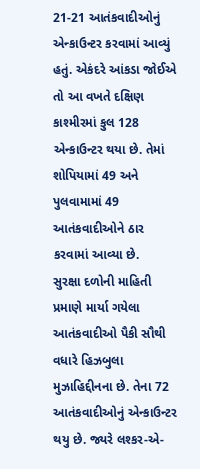21-21 આતંકવાદીઓનું એન્કાઉન્ટર કરવામાં આવ્યું હતું. એકંદરે આંકડા જોઈએ તો આ વખતે દક્ષિણ કાશ્મીરમાં કુલ 128 એન્કાઉન્ટર થયા છે. તેમાં શોપિયામાં 49 અને પુલવામામાં 49 આતંકવાદીઓને ઠાર કરવામાં આવ્યા છે.
સુરક્ષા દળોની માહિતી પ્રમાણે માર્યા ગયેલા આતંકવાદીઓ પૈકી સૌથી વધારે હિઝબુલા મુઝાહિદ્દીનના છે. તેના 72 આતંકવાદીઓનું એન્કાઉન્ટર થયુ છે. જ્યરે લશ્કર-એ-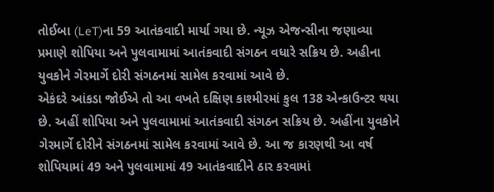તોઈબા (LeT)ના 59 આતંકવાદી માર્યા ગયા છે. ન્યૂઝ એજન્સીના જણાવ્યા પ્રમાણે શોપિયા અને પુલવામામાં આતંકવાદી સંગઠન વધારે સક્રિય છે. અહીના યુવકોને ગેરમાર્ગે દોરી સંગઠનમાં સામેલ કરવામાં આવે છે.
એકંદરે આંકડા જોઈએ તો આ વખતે દક્ષિણ કાશ્મીરમાં કુલ 138 એન્કાઉન્ટર થયા છે. અહીં શોપિયા અને પુલવામામાં આતંકવાદી સંગઠન સક્રિય છે. અહીંના યુવકોને ગેરમાર્ગે દોરીને સંગઠનમાં સામેલ કરવામાં આવે છે. આ જ કારણથી આ વર્ષ શોપિયામાં 49 અને પુલવામામાં 49 આતંકવાદીને ઠાર કરવામાં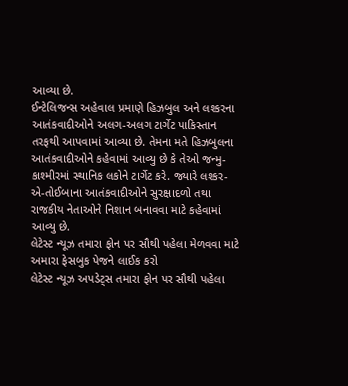આવ્યા છે.
ઈન્ટેલિજન્સ અહેવાલ પ્રમાણે હિઝબુલ અને લશ્કરના આતંકવાદીઓને અલગ-અલગ ટાર્ગેટ પાકિસ્તાન તરફથી આપવામાં આવ્યા છે. તેમના મતે હિઝબુલના આતંકવાદીઓને કહેવામાં આવ્યુ છે કે તેઓ જન્મુ-કાશ્મીરમાં સ્થાનિક લકોને ટાર્ગેટ કરે. જ્યારે લશ્કર-એ-તોઈબાના આતંકવાદીઓને સુરક્ષાદળો તથા રાજકીય નેતાઓને નિશાન બનાવવા માટે કહેવામાં આવ્યુ છે.
લેટેસ્ટ ન્યૂઝ તમારા ફોન પર સૌથી પહેલા મેળવવા માટે અમારા ફેસબુક પેજને લાઈક કરો
લેટેસ્ટ ન્યૂઝ અપડેટ્સ તમારા ફોન પર સૌથી પહેલા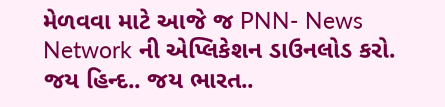મેળવવા માટે આજે જ PNN- News Network ની એપ્લિકેશન ડાઉનલોડ કરો. જય હિન્દ.. જય ભારત..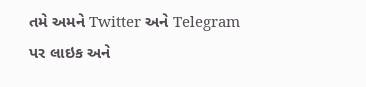તમે અમને Twitter અને Telegram પર લાઇક અને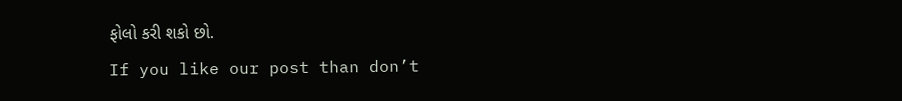ફોલો કરી શકો છો.
If you like our post than don’t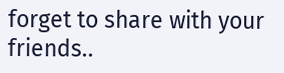forget to share with your friends..